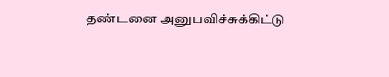தண்டனை அனுபவிச்சுக்கிட்டு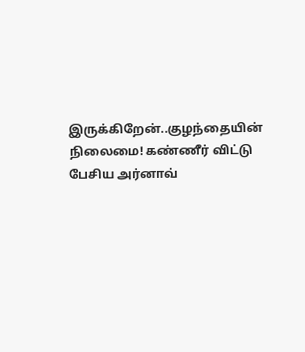இருக்கிறேன்..குழந்தையின் நிலைமை! கண்ணீர் விட்டு பேசிய அர்னாவ்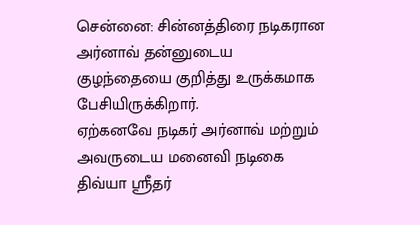சென்னை: சின்னத்திரை நடிகரான அர்னாவ் தன்னுடைய குழந்தையை குறித்து உருக்கமாக பேசியிருக்கிறார்.
ஏற்கனவே நடிகர் அர்னாவ் மற்றும் அவருடைய மனைவி நடிகை திவ்யா ஸ்ரீதர்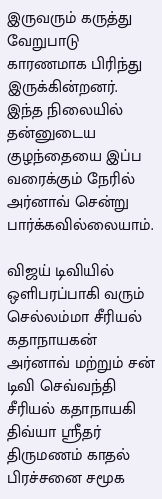இருவரும் கருத்து வேறுபாடு காரணமாக பிரிந்து இருக்கின்றனர்.
இந்த நிலையில் தன்னுடைய குழந்தையை இப்ப வரைக்கும் நேரில் அர்னாவ் சென்று பார்க்கவில்லையாம்.

விஜய் டிவியில் ஒளிபரப்பாகி வரும் செல்லம்மா சீரியல் கதாநாயகன் அர்னாவ் மற்றும் சன் டிவி செவ்வந்தி சீரியல் கதாநாயகி திவ்யா ஸ்ரீதர் திருமணம் காதல் பிரச்சனை சமூக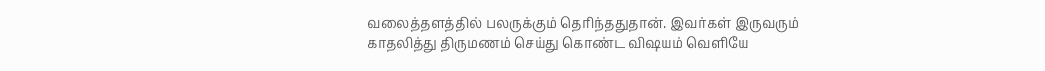வலைத்தளத்தில் பலருக்கும் தெரிந்ததுதான். இவர்கள் இருவரும் காதலித்து திருமணம் செய்து கொண்ட விஷயம் வெளியே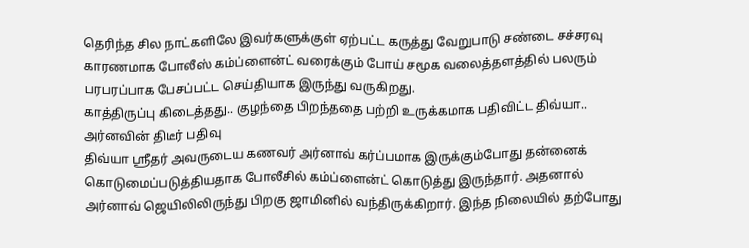தெரிந்த சில நாட்களிலே இவர்களுக்குள் ஏற்பட்ட கருத்து வேறுபாடு சண்டை சச்சரவு காரணமாக போலீஸ் கம்ப்ளைன்ட் வரைக்கும் போய் சமூக வலைத்தளத்தில் பலரும் பரபரப்பாக பேசப்பட்ட செய்தியாக இருந்து வருகிறது.
காத்திருப்பு கிடைத்தது.. குழந்தை பிறந்ததை பற்றி உருக்கமாக பதிவிட்ட திவ்யா.. அர்னவின் திடீர் பதிவு
திவ்யா ஸ்ரீதர் அவருடைய கணவர் அர்னாவ் கர்ப்பமாக இருக்கும்போது தன்னைக் கொடுமைப்படுத்தியதாக போலீசில் கம்ப்ளைன்ட் கொடுத்து இருந்தார். அதனால் அர்னாவ் ஜெயிலிலிருந்து பிறகு ஜாமினில் வந்திருக்கிறார். இந்த நிலையில் தற்போது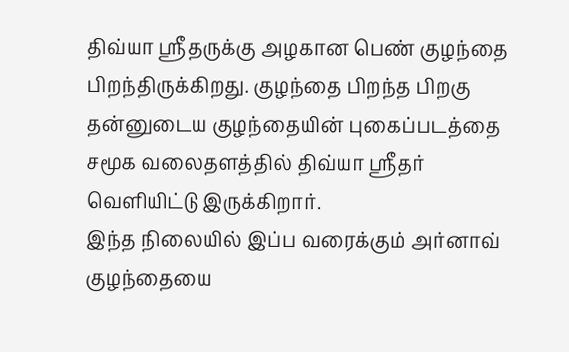திவ்யா ஸ்ரீதருக்கு அழகான பெண் குழந்தை பிறந்திருக்கிறது. குழந்தை பிறந்த பிறகு தன்னுடைய குழந்தையின் புகைப்படத்தை சமூக வலைதளத்தில் திவ்யா ஸ்ரீதர் வெளியிட்டு இருக்கிறார்.
இந்த நிலையில் இப்ப வரைக்கும் அர்னாவ் குழந்தையை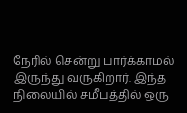நேரில் சென்று பார்க்காமல் இருந்து வருகிறார். இந்த நிலையில் சமீபத்தில் ஒரு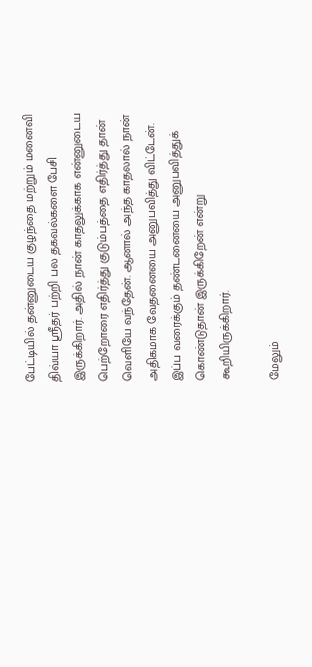பேட்டியில் தன்னுடைய குழந்தை மற்றும் மனைவி திவ்யா ஸ்ரீதர் பற்றி பல தகவல்களை பேசி இருக்கிறார். அதில் நான் காதலுக்காக என்னுடைய பெற்றோரை எதிர்த்து குடும்பத்தை எதிர்த்து தான் வெளியே வந்தேன். ஆனால் அந்த காதலால் நான் அதிகமாக வேதனையை அனுபவித்து விட்டேன். இப்ப வரைக்கும் தண்டனையை அனுபவித்துக் கொண்டுதான் இருக்கிறேன் என்று கூறியிருக்கிறார்.

மேலும்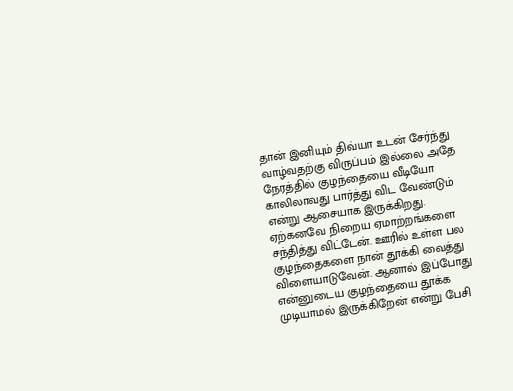தான் இனியும் திவ்யா உடன் சேர்ந்து வாழ்வதற்கு விருப்பம் இல்லை அதே நேரத்தில் குழந்தையை வீடியோ காலிலாவது பார்த்து விட வேண்டும் என்று ஆசையாக இருக்கிறது. ஏற்கனவே நிறைய ஏமாற்றங்களை சந்தித்து விட்டேன். ஊரில் உள்ள பல குழந்தைகளை நான் தூக்கி வைத்து விளையாடுவேன். ஆனால் இப்போது என்னுடைய குழந்தையை தூக்க முடியாமல் இருக்கிறேன் என்று பேசி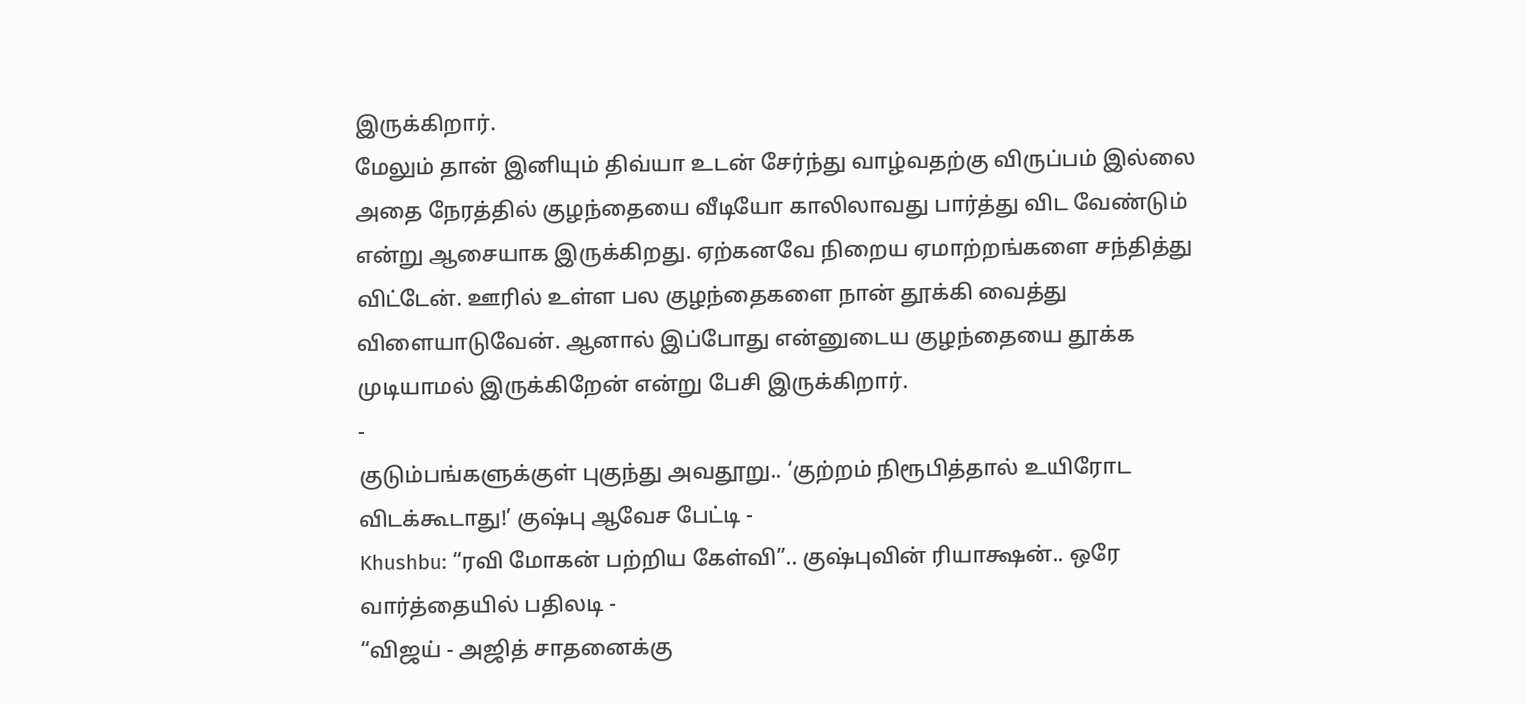இருக்கிறார்.
மேலும் தான் இனியும் திவ்யா உடன் சேர்ந்து வாழ்வதற்கு விருப்பம் இல்லை அதை நேரத்தில் குழந்தையை வீடியோ காலிலாவது பார்த்து விட வேண்டும் என்று ஆசையாக இருக்கிறது. ஏற்கனவே நிறைய ஏமாற்றங்களை சந்தித்து விட்டேன். ஊரில் உள்ள பல குழந்தைகளை நான் தூக்கி வைத்து விளையாடுவேன். ஆனால் இப்போது என்னுடைய குழந்தையை தூக்க முடியாமல் இருக்கிறேன் என்று பேசி இருக்கிறார்.
-
குடும்பங்களுக்குள் புகுந்து அவதூறு.. ‘குற்றம் நிரூபித்தால் உயிரோட விடக்கூடாது!’ குஷ்பு ஆவேச பேட்டி -
Khushbu: “ரவி மோகன் பற்றிய கேள்வி”.. குஷ்புவின் ரியாக்ஷன்.. ஒரே வார்த்தையில் பதிலடி -
“விஜய் - அஜித் சாதனைக்கு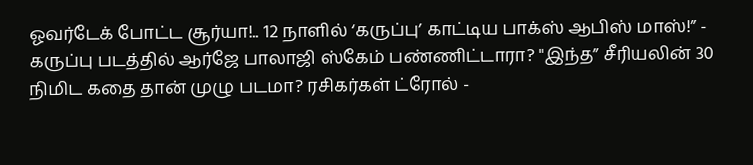ஓவர்டேக் போட்ட சூர்யா!.. 12 நாளில் ‘கருப்பு’ காட்டிய பாக்ஸ் ஆபிஸ் மாஸ்!” -
கருப்பு படத்தில் ஆர்ஜே பாலாஜி ஸ்கேம் பண்ணிட்டாரா? "இந்த” சீரியலின் 30 நிமிட கதை தான் முழு படமா? ரசிகர்கள் ட்ரோல் -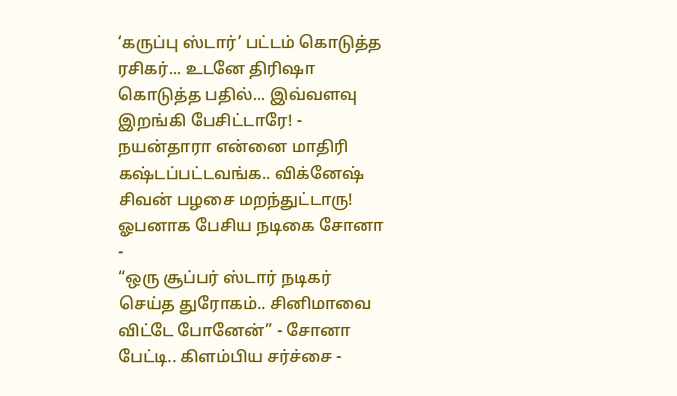‘கருப்பு ஸ்டார்’ பட்டம் கொடுத்த ரசிகர்... உடனே திரிஷா கொடுத்த பதில்... இவ்வளவு இறங்கி பேசிட்டாரே! -
நயன்தாரா என்னை மாதிரி கஷ்டப்பட்டவங்க.. விக்னேஷ் சிவன் பழசை மறந்துட்டாரு! ஓபனாக பேசிய நடிகை சோனா -
“ஒரு சூப்பர் ஸ்டார் நடிகர் செய்த துரோகம்.. சினிமாவை விட்டே போனேன்” - சோனா பேட்டி.. கிளம்பிய சர்ச்சை -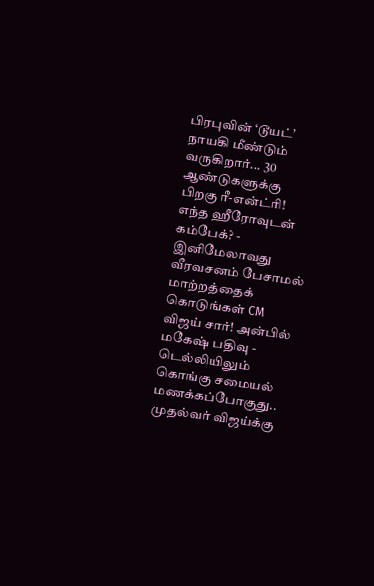பிரபுவின் ‘டூயட்’ நாயகி மீண்டும் வருகிறார்... 30 ஆண்டுகளுக்கு பிறகு ரீ-என்ட்ரி! எந்த ஹீரோவுடன் கம்பேக்? -
இனிமேலாவது வீரவசனம் பேசாமல் மாற்றத்தைக் கொடுங்கள் CM விஜய் சார்! அன்பில் மகேஷ் பதிவு -
டெல்லியிலும் கொங்கு சமையல் மணக்கப்போகுது.. முதல்வர் விஜய்க்கு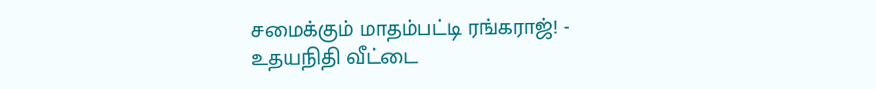சமைக்கும் மாதம்பட்டி ரங்கராஜ்! -
உதயநிதி வீட்டை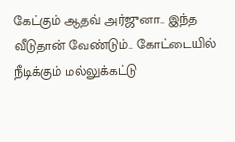கேட்கும் ஆதவ் அர்ஜுனா.. இந்த வீடுதான் வேண்டும்.. கோட்டையில் நீடிக்கும் மல்லுக்கட்டு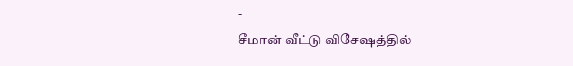-
சீமான் வீட்டு விசேஷத்தில்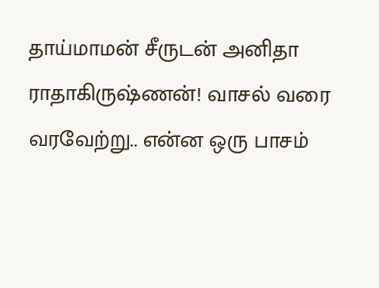தாய்மாமன் சீருடன் அனிதா ராதாகிருஷ்ணன்! வாசல் வரை வரவேற்று.. என்ன ஒரு பாசம்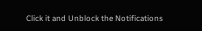Click it and Unblock the Notifications